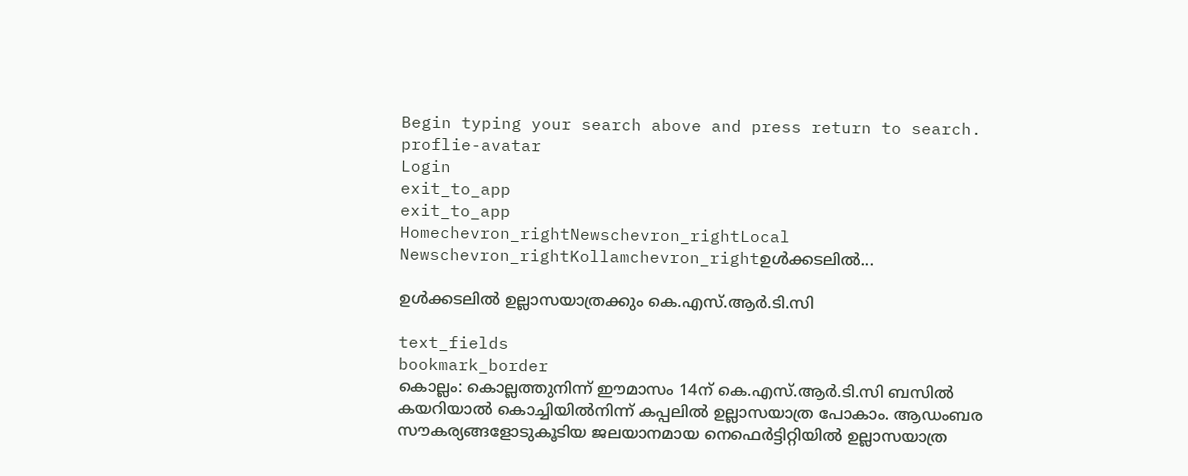Begin typing your search above and press return to search.
proflie-avatar
Login
exit_to_app
exit_to_app
Homechevron_rightNewschevron_rightLocal Newschevron_rightKollamchevron_rightഉള്‍ക്കടലില്‍...

ഉള്‍ക്കടലില്‍ ഉല്ലാസയാത്രക്കും കെ.എസ്.ആര്‍.ടി.സി

text_fields
bookmark_border
കൊല്ലം: കൊല്ലത്തുനിന്ന് ഈമാസം 14ന് കെ.എസ്.ആര്‍.ടി.സി ബസില്‍ കയറിയാല്‍ കൊച്ചിയില്‍നിന്ന് കപ്പലില്‍ ഉല്ലാസയാത്ര പോകാം. ആഡംബര സൗകര്യങ്ങളോടുകൂടിയ ജലയാനമായ നെഫെര്‍ട്ടിറ്റിയിൽ ഉല്ലാസയാത്ര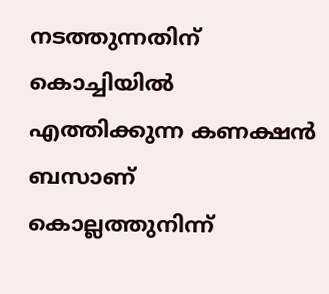നടത്തുന്നതിന് കൊച്ചിയിൽ എത്തിക്കുന്ന കണക്ഷൻ ബസാണ് കൊല്ലത്തുനിന്ന്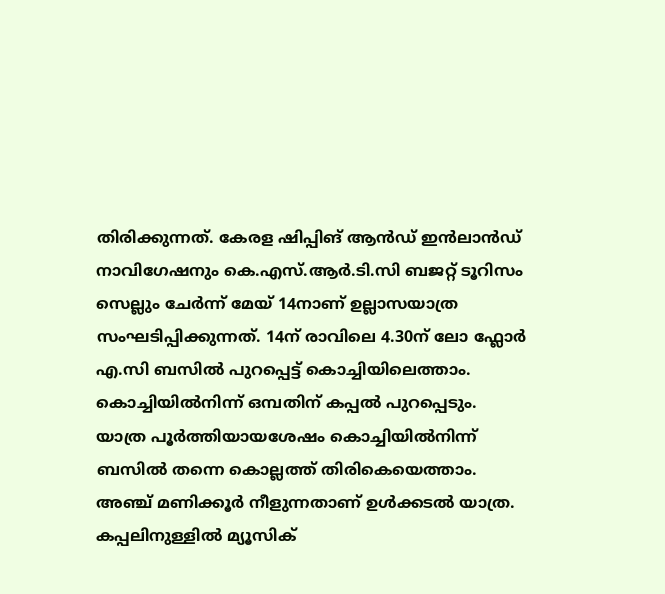തിരിക്കുന്നത്. കേരള ഷിപ്പിങ് ആന്‍ഡ് ഇന്‍ലാന്‍ഡ് നാവിഗേഷനും കെ.എസ്.ആര്‍.ടി.സി ബജറ്റ് ടൂറിസം സെല്ലും ചേര്‍ന്ന് മേയ് 14നാണ് ഉല്ലാസയാത്ര സംഘടിപ്പിക്കുന്നത്. 14ന് രാവിലെ 4.30ന് ലോ ഫ്ലോര്‍ എ.സി ബസില്‍ പുറപ്പെട്ട് കൊച്ചിയിലെത്താം. കൊച്ചിയില്‍നിന്ന് ഒമ്പതിന് കപ്പല്‍ പുറപ്പെടും. യാത്ര പൂര്‍ത്തിയായശേഷം കൊച്ചിയില്‍നിന്ന് ബസില്‍ തന്നെ കൊല്ലത്ത് തിരികെയെത്താം. അഞ്ച് മണിക്കൂര്‍ നീളുന്നതാണ് ഉള്‍ക്കടല്‍ യാത്ര. കപ്പലിനുള്ളില്‍ മ്യൂസിക്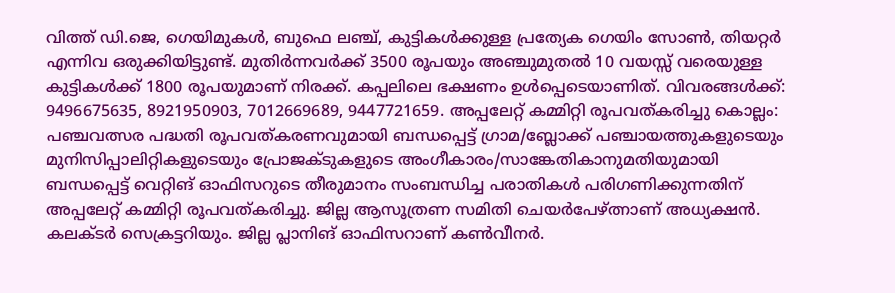വിത്ത് ഡി.ജെ, ഗെയിമുകള്‍, ബുഫെ ലഞ്ച്, കുട്ടികള്‍ക്കുള്ള പ്രത്യേക ഗെയിം സോണ്‍, തിയറ്റര്‍ എന്നിവ ഒരുക്കിയിട്ടുണ്ട്. മുതിര്‍ന്നവര്‍ക്ക് 3500 രൂപയും അഞ്ചുമുതല്‍ 10 വയസ്സ് വരെയുള്ള കുട്ടികള്‍ക്ക് 1800 രൂപയുമാണ് നിരക്ക്. കപ്പലിലെ ഭക്ഷണം ഉള്‍പ്പെടെയാണിത്. വിവരങ്ങള്‍ക്ക്: 9496675635, 8921950903, 7012669689, 9447721659. അപ്പലേറ്റ് കമ്മിറ്റി രൂപവത്കരിച്ചു കൊല്ലം: പഞ്ചവത്സര പദ്ധതി രൂപവത്കരണവുമായി ബന്ധപ്പെട്ട് ഗ്രാമ/ബ്ലോക്ക് പഞ്ചായത്തുകളുടെയും മുനിസിപ്പാലിറ്റികളുടെയും പ്രോജക്ടുകളുടെ അംഗീകാരം/സാങ്കേതികാനുമതിയുമായി ബന്ധപ്പെട്ട് വെറ്റിങ് ഓഫിസറുടെ തീരുമാനം സംബന്ധിച്ച പരാതികള്‍ പരിഗണിക്കുന്നതിന് അപ്പലേറ്റ് കമ്മിറ്റി രൂപവത്കരിച്ചു. ജില്ല ആസൂത്രണ സമിതി ചെയര്‍പേഴ്ത്നാണ് അധ്യക്ഷന്‍. കലക്ടര്‍ സെക്രട്ടറിയും. ജില്ല പ്ലാനിങ് ഓഫിസറാണ് കണ്‍വീനര്‍.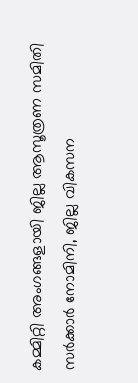കമ്മിറ്റി അംഗങ്ങളായി ജില്ല ആസൂത്രണ സമിതി സര്‍ക്കാര്‍ നോമിനി, ജില്ല വികസന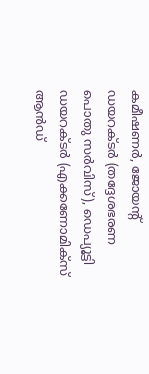കമീഷണര്‍, ജോയന്‍റ് ഡയറക്ടര്‍ (തദ്ദേശഭരണ പൊതു സർവിസ്), ഡെപ്യൂട്ടി ഡയറക്ടര്‍ (എക്കണോമിക്‌സ് ആൻഡ്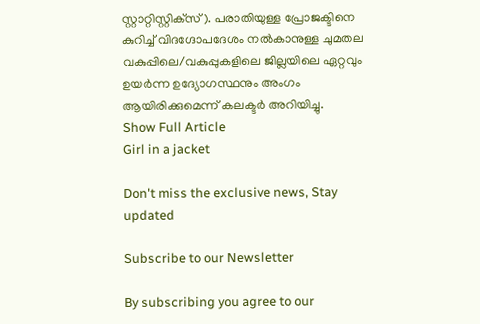സ്റ്റാറ്റിസ്റ്റിക്‌സ്). പരാതിയുള്ള പ്രോജക്ടിനെ കുറിച്ച് വിദഗ്ദോപദേശം നല്‍കാനുള്ള ചുമതല വകുപ്പിലെ/വകുപ്പുകളിലെ ജില്ലയിലെ ഏറ്റവും ഉയര്‍ന്ന ഉദ്യോഗസ്ഥനും അംഗം ആയിരിക്കുമെന്ന് കലക്ടര്‍ അറിയിച്ചു.
Show Full Article
Girl in a jacket

Don't miss the exclusive news, Stay updated

Subscribe to our Newsletter

By subscribing you agree to our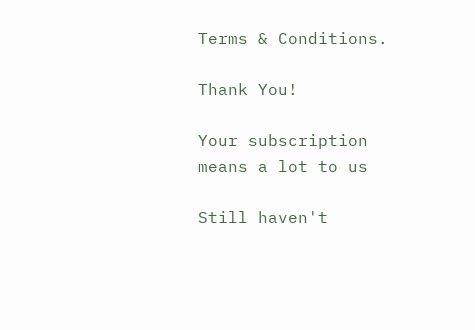Terms & Conditions.

Thank You!

Your subscription means a lot to us

Still haven't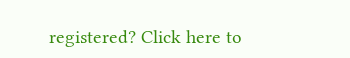registered? Click here to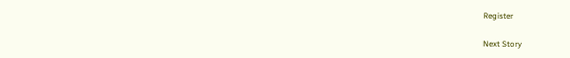Register

Next Story